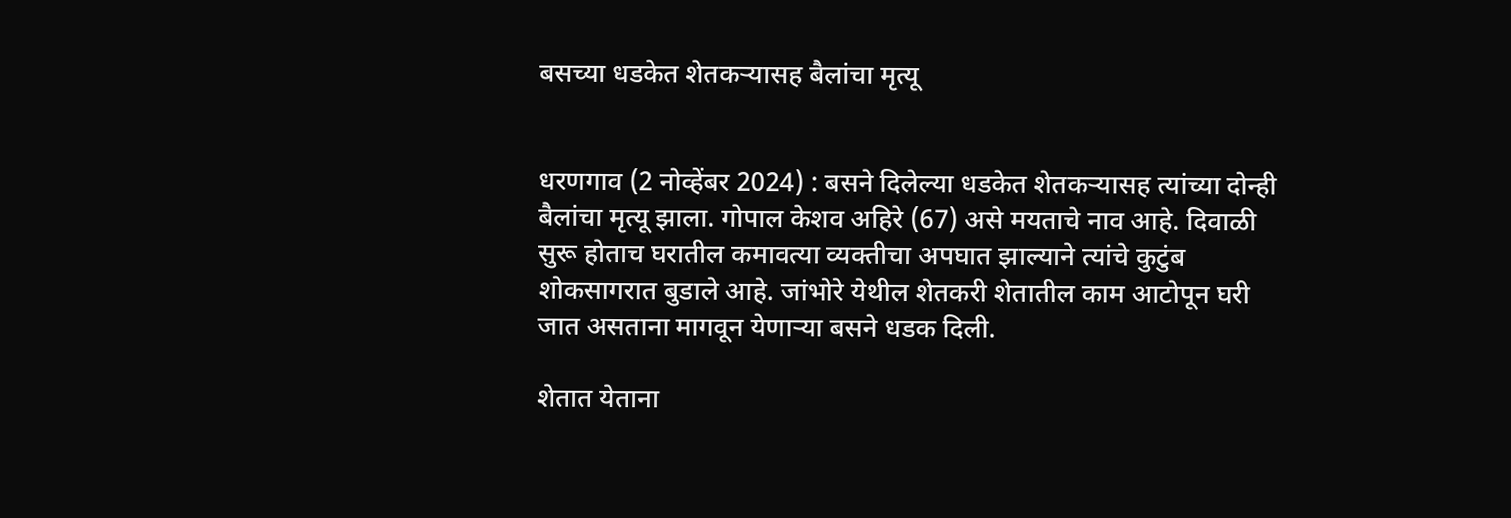बसच्या धडकेत शेतकर्‍यासह बैलांचा मृत्यू


धरणगाव (2 नोव्हेंबर 2024) : बसने दिलेल्या धडकेत शेतकर्‍यासह त्यांच्या दोन्ही बैलांचा मृत्यू झाला. गोपाल केशव अहिरे (67) असे मयताचे नाव आहे. दिवाळी सुरू होताच घरातील कमावत्या व्यक्तीचा अपघात झाल्याने त्यांचे कुटुंब शोकसागरात बुडाले आहे. जांभोरे येथील शेतकरी शेतातील काम आटोपून घरी जात असताना मागवून येणार्‍या बसने धडक दिली.

शेतात येताना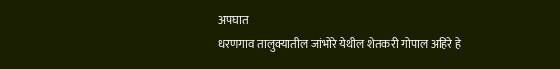अपघात
धरणगाव तालुक्यातील जांभोरे येथील शेतकरी गोपाल अहिरे हे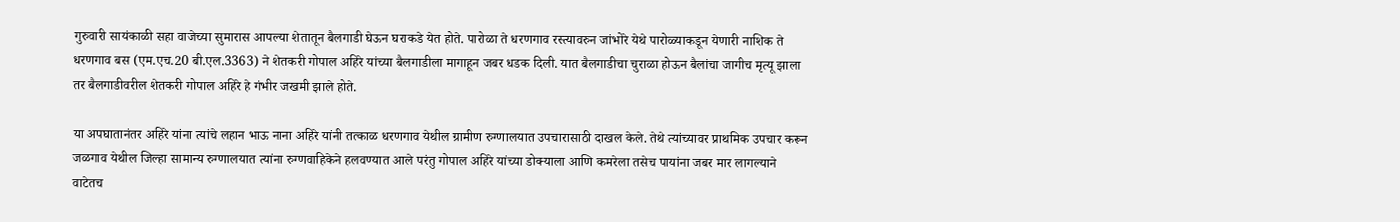गुरुवारी सायंकाळी सहा वाजेच्या सुमारास आपल्या शेतातून बैलगाडी घेऊन घराकडे येत होते. पारोळा ते धरणगाव रस्त्यावरुन जांभोरे येथे पारोळ्याकडून येणारी नाशिक ते धरणगाव बस (एम.एच.20 बी.एल.3363) ने शेतकरी गोपाल अहिरे यांच्या बैलगाडीला मागाहून जबर धडक दिली. यात बैलगाडीचा चुराळा होऊन बैलांचा जागीच मृत्यू झाला तर बैलगाडीवरील शेतकरी गोपाल अहिरे हे गंभीर जखमी झाले होते.

या अपघातानंतर अहिरे यांना त्यांचे लहान भाऊ नाना अहिरे यांनी तत्काळ धरणगाव येथील ग्रामीण रुग्णालयात उपचारासाठी दाखल केले. तेथे त्यांच्यावर प्राथमिक उपचार करून जळगाव येथील जिल्हा सामान्य रुग्णालयात त्यांना रुग्णवाहिकेने हलवण्यात आले परंतु गोपाल अहिरे यांच्या डोक्याला आणि कमरेला तसेच पायांना जबर मार लागल्याने वाटेतच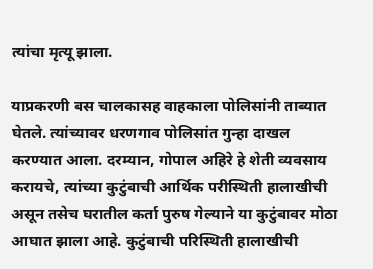त्यांचा मृत्यू झाला.

याप्रकरणी बस चालकासह वाहकाला पोलिसांनी ताब्यात घेतले. त्यांच्यावर धरणगाव पोलिसांत गुन्हा दाखल करण्यात आला. दरम्यान, गोपाल अहिरे हे शेती व्यवसाय करायचे, त्यांच्या कुटुंबाची आर्थिक परीस्थिती हालाखीची असून तसेच घरातील कर्ता पुरुष गेल्याने या कुटुंबावर मोठा आघात झाला आहे. कुटुंबाची परिस्थिती हालाखीची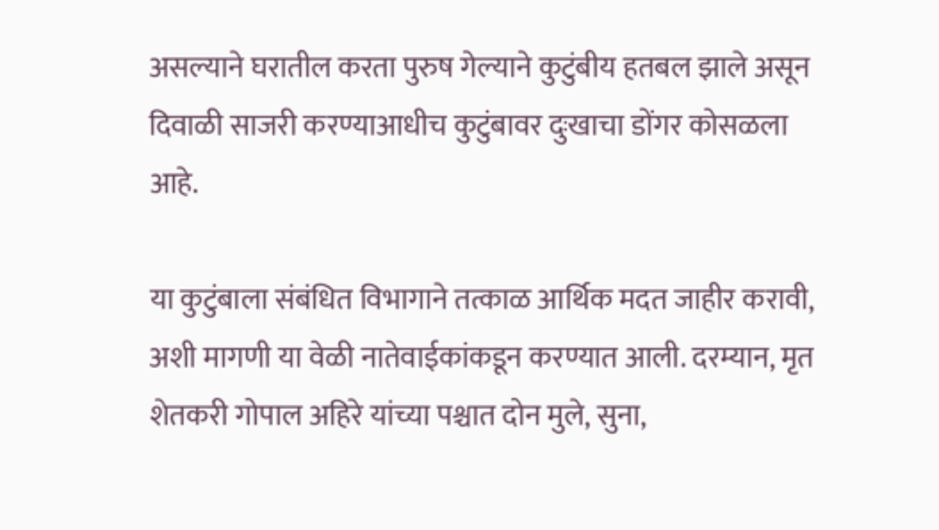असल्याने घरातील करता पुरुष गेल्याने कुटुंबीय हतबल झाले असून दिवाळी साजरी करण्याआधीच कुटुंबावर दुःखाचा डोंगर कोसळला आहे.

या कुटुंबाला संबंधित विभागाने तत्काळ आर्थिक मदत जाहीर करावी, अशी मागणी या वेळी नातेवाईकांकडून करण्यात आली. दरम्यान, मृत शेतकरी गोपाल अहिरे यांच्या पश्चात दोन मुले, सुना,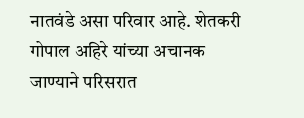नातवंडे असा परिवार आहे. शेतकरी गोपाल अहिरे यांच्या अचानक जाण्याने परिसरात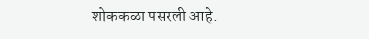शोककळा पसरली आहे.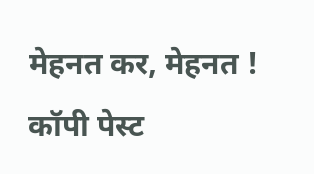मेहनत कर, मेहनत ! कॉपी पेस्ट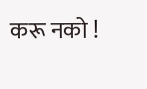करू नको !